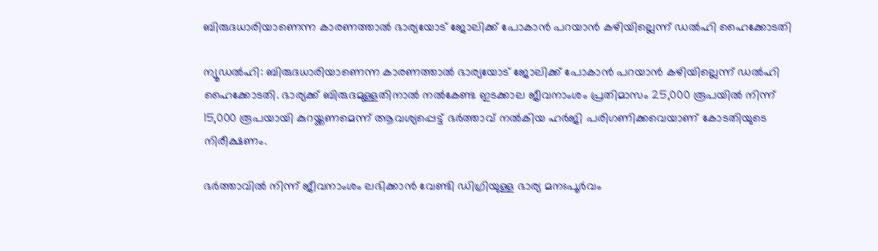ബിരുദധാരിയാണെന്ന കാരണത്താല്‍ ഭാര്യയോട് ജോലിക്ക് പോകാന്‍ പറയാന്‍ കഴിയില്ലെന്ന് ഡല്‍ഹി ഹൈക്കോടതി

ന്യൂഡല്‍ഹി: ബിരുദധാരിയാണെന്ന കാരണത്താല്‍ ഭാര്യയോട് ജോലിക്ക് പോകാന്‍ പറയാന്‍ കഴിയില്ലെന്ന് ഡല്‍ഹി ഹൈക്കോടതി. ഭാര്യക്ക് ബിരുദമുള്ളതിനാല്‍ നല്‍കേണ്ട ഇടക്കാല ജീവനാംശം പ്രതിമാസം 25,000 രൂപയില്‍ നിന്ന് 15,000 രൂപയായി കുറയ്ക്കണമെന്ന് ആവശ്യപ്പെട്ട് ഭര്‍ത്താവ് നല്‍കിയ ഹര്‍ജി പരിഗണിക്കവെയാണ് കോടതിയുടെ നിരീക്ഷണം.

ഭര്‍ത്താവില്‍ നിന്ന് ജീവനാംശം ലഭിക്കാന്‍ വേണ്ടി ഡിഗ്രിയുള്ള ഭാര്യ മനഃപൂര്‍വം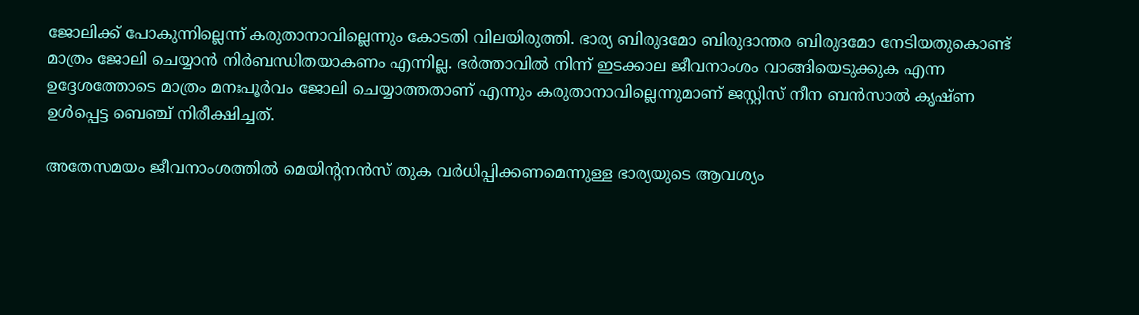ജോലിക്ക് പോകുന്നില്ലെന്ന് കരുതാനാവില്ലെന്നും കോടതി വിലയിരുത്തി. ഭാര്യ ബിരുദമോ ബിരുദാന്തര ബിരുദമോ നേടിയതുകൊണ്ട് മാത്രം ജോലി ചെയ്യാന്‍ നിര്‍ബന്ധിതയാകണം എന്നില്ല. ഭര്‍ത്താവില്‍ നിന്ന് ഇടക്കാല ജീവനാംശം വാങ്ങിയെടുക്കുക എന്ന ഉദ്ദേശത്തോടെ മാത്രം മനഃപൂര്‍വം ജോലി ചെയ്യാത്തതാണ് എന്നും കരുതാനാവില്ലെന്നുമാണ് ജസ്റ്റിസ് നീന ബന്‍സാല്‍ കൃഷ്ണ ഉള്‍പ്പെട്ട ബെഞ്ച് നിരീക്ഷിച്ചത്.

അതേസമയം ജീവനാംശത്തില്‍ മെയിന്റനന്‍സ് തുക വര്‍ധിപ്പിക്കണമെന്നുള്ള ഭാര്യയുടെ ആവശ്യം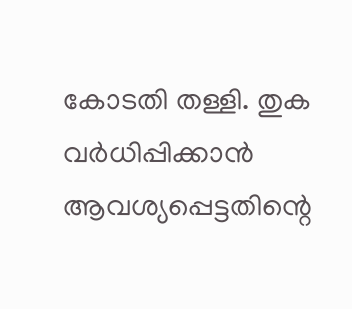കോടതി തള്ളി. തുക വര്‍ധിപ്പിക്കാന്‍ ആവശ്യപ്പെട്ടതിന്റെ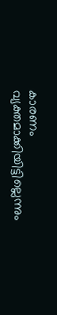കാരണം വ്യക്തമാക്കിയിട്ടില്ലെന്നും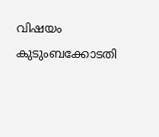വിഷയം കുടുംബക്കോടതി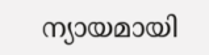ന്യായമായി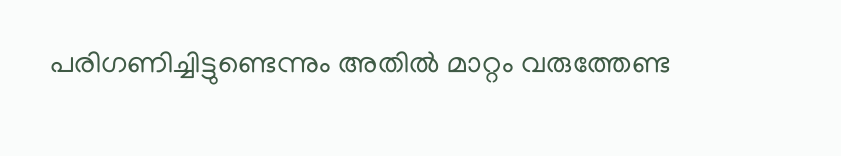പരിഗണിച്ചിട്ടുണ്ടെന്നും അതില്‍ മാറ്റം വരുത്തേണ്ട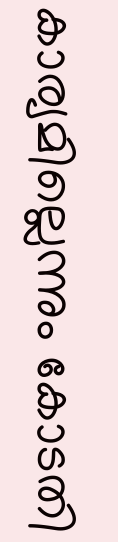കാര്യമില്ലെന്നും കോടതി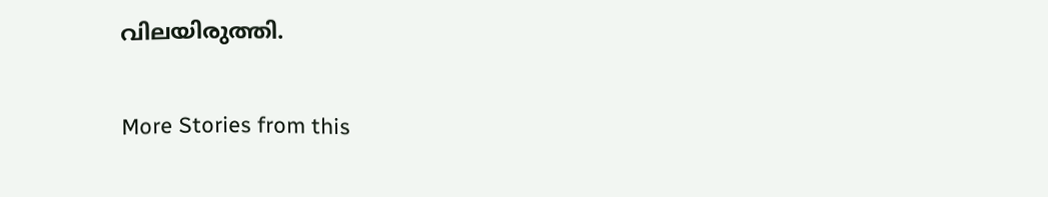വിലയിരുത്തി.

More Stories from this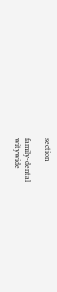section

family-dental
witywide